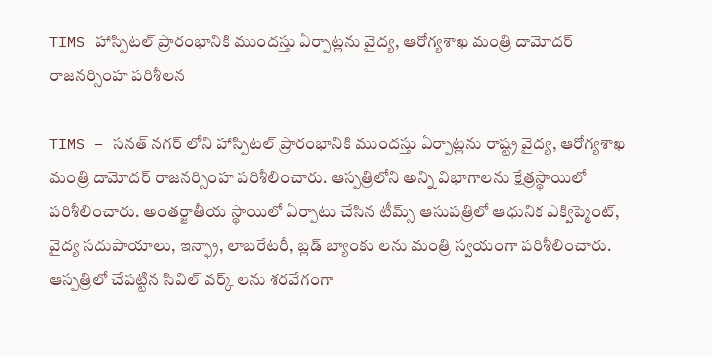TIMS హాస్పిటల్ ప్రారంభానికి ముందస్తు ఏర్పాట్లను వైద్య, ఆరోగ్యశాఖ మంత్రి దామోదర్ రాజనర్సింహ పరిశీలన

TIMS – సనత్ నగర్ లోని హాస్పిటల్ ప్రారంభానికి ముందస్తు ఏర్పాట్లను రాష్ట్ర వైద్య, ఆరోగ్యశాఖ మంత్రి దామోదర్ రాజనర్సింహ పరిశీలించారు. ఆస్పత్రిలోని అన్ని విభాగాలను క్షేత్రస్థాయిలో పరిశీలించారు. అంతర్జాతీయ స్థాయిలో ఏర్పాటు చేసిన టీమ్స్ ఆసుపత్రిలో ఆధునిక ఎక్విప్మెంట్, వైద్య సదుపాయాలు, ఇన్ఫ్రా, లాబరేటరీ, బ్లడ్ బ్యాంకు లను మంత్రి స్వయంగా పరిశీలించారు. ఆస్పత్రిలో చేపట్టిన సివిల్ వర్క్ లను శరవేగంగా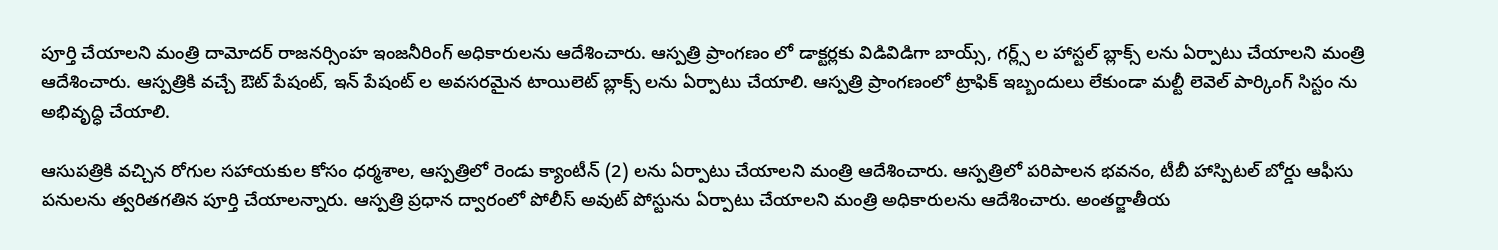పూర్తి చేయాలని మంత్రి దామోదర్ రాజనర్సింహ ఇంజనీరింగ్ అధికారులను ఆదేశించారు. ఆస్పత్రి ప్రాంగణం లో డాక్టర్లకు విడివిడిగా బాయ్స్, గర్ల్స్ ల హాస్టల్ బ్లాక్స్ లను ఏర్పాటు చేయాలని మంత్రి ఆదేశించారు. ఆస్పత్రికి వచ్చే ఔట్ పేషంట్, ఇన్ పేషంట్ ల అవసరమైన టాయిలెట్ బ్లాక్స్ లను ఏర్పాటు చేయాలి. ఆస్పత్రి ప్రాంగణంలో ట్రాఫిక్ ఇబ్బందులు లేకుండా మల్టీ లెవెల్ పార్కింగ్ సిస్టం ను అభివృద్ధి చేయాలి.

ఆసుపత్రికి వచ్చిన రోగుల సహాయకుల కోసం ధర్మశాల, ఆస్పత్రిలో రెండు క్యాంటీన్ (2) లను ఏర్పాటు చేయాలని మంత్రి ఆదేశించారు. ఆస్పత్రిలో పరిపాలన భవనం, టీబీ హాస్పిటల్ బోర్డు ఆఫీసు పనులను త్వరితగతిన పూర్తి చేయాలన్నారు. ఆస్పత్రి ప్రధాన ద్వారంలో పోలీస్ అవుట్ పోస్టును ఏర్పాటు చేయాలని మంత్రి అధికారులను ఆదేశించారు. అంతర్జాతీయ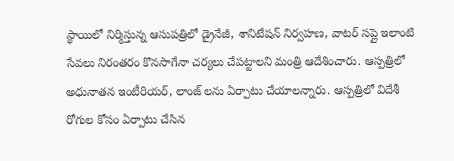స్థాయిలో నిర్మిస్తున్న ఆసుపత్రిలో డ్రైనేజీ, శానిటేషన్ నిర్వహణ, వాటర్ సప్లై ఇలాంటి సేవలు నిరంతరం కొనసాగేనా చర్యలు చేపట్టాలని మంత్రి ఆదేశించారు. ఆస్పత్రిలో అధునాతన ఇంటీరియర్, లాంజ్ లను ఏర్పాటు చేయాలన్నారు. ఆస్పత్రిలో విదేశీ రోగుల కోసం ఏర్పాటు చేసిన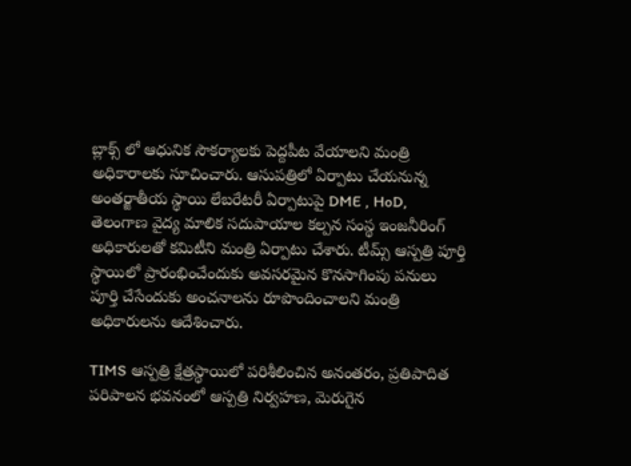బ్లాక్స్ లో ఆధునిక సౌకర్యాలకు పెద్దపీట వేయాలని మంత్రి అధికారాలకు సూచించారు. ఆసుపత్రిలో ఏర్పాటు చేయనున్న అంతర్జాతీయ స్థాయి లేబరేటరీ ఏర్పాటుపై DME , HoD, తెలంగాణ వైద్య మాలిక సదుపాయాల కల్పన సంస్థ ఇంజనీరింగ్ అధికారులతో కమిటీని మంత్రి ఏర్పాటు చేశారు. టీమ్స్ ఆస్పత్రి పూర్తి స్థాయిలో ప్రారంభించేందుకు అవసరమైన కొనసాగింపు పనులు పూర్తి చేసేందుకు అంచనాలను రూపొందించాలని మంత్రి అధికారులను ఆదేశించారు.

TIMS ఆస్పత్రి క్షేత్రస్థాయిలో పరిశీలించిన అనంతరం, ప్రతిపాదిత పరిపాలన భవనంలో ఆస్పత్రి నిర్వహణ, మెరుగైన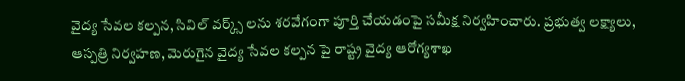వైద్య సేవల కల్పన, సివిల్ వర్క్స్ లను శరవేగంగా పూర్తి చేయడంపై సమీక్ష నిర్వహించారు. ప్రభుత్వ లక్ష్యాలు, ఆస్పత్రి నిర్వహణ, మెరుగైన వైద్య సేవల కల్పన పై రాష్ట్ర వైద్య ఆరోగ్యశాఖ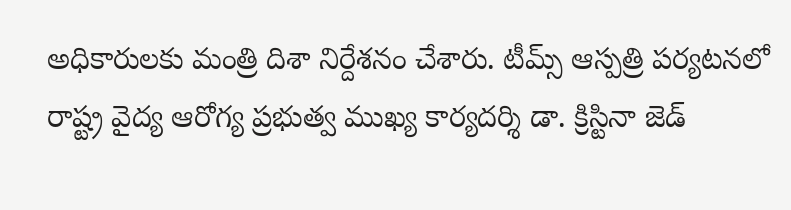అధికారులకు మంత్రి దిశా నిర్దేశనం చేశారు. టీమ్స్ ఆస్పత్రి పర్యటనలో రాష్ట్ర వైద్య ఆరోగ్య ప్రభుత్వ ముఖ్య కార్యదర్శి డా. క్రిస్టినా జెడ్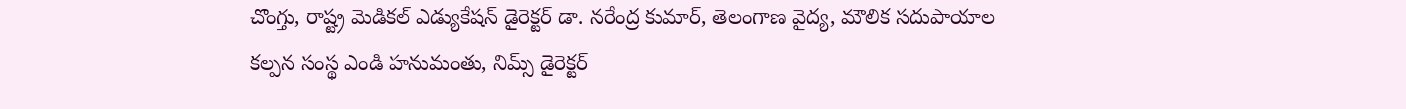చొంగ్తు, రాష్ట్ర మెడికల్ ఎడ్యుకేషన్ డైరెక్టర్ డా. నరేంద్ర కుమార్, తెలంగాణ వైద్య, మౌలిక సదుపాయాల కల్పన సంస్థ ఎండి హనుమంతు, నిమ్స్ డైరెక్టర్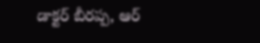డాక్టర్ బీరప్ప, ఆర్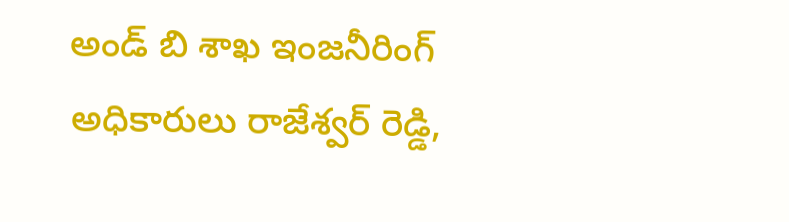అండ్ బి శాఖ ఇంజనీరింగ్ అధికారులు రాజేశ్వర్ రెడ్డి,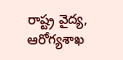రాష్ట్ర వైద్య, ఆరోగ్యశాఖ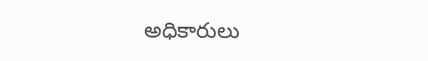అధికారులు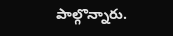పాల్గొన్నారు.